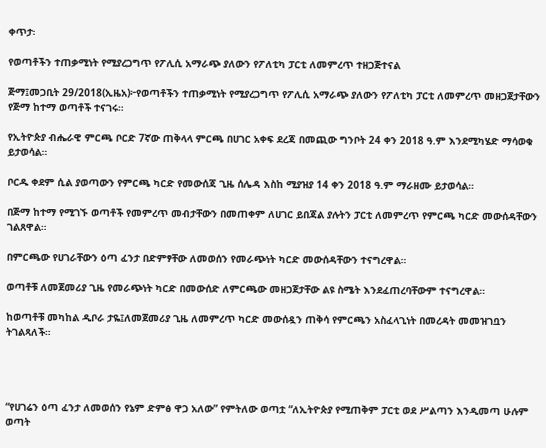ቀጥታ፡

የወጣቶችን ተጠቃሚነት የሚያረጋግጥ የፖሊሲ አማራጭ ያለውን የፖለቲካ ፓርቲ ለመምረጥ ተዘጋጅተናል

ጅማ፤መጋቢት 29/2018(ኢዜአ)፦የወጣቶችን ተጠቃሚነት የሚያረጋግጥ የፖሊሲ አማራጭ ያለውን የፖለቲካ ፓርቲ ለመምረጥ መዘጋጀታቸውን የጅማ ከተማ ወጣቶች ተናገሩ።

የኢትዮጵያ ብሔራዊ ምርጫ ቦርድ 7ኛው ጠቅላላ ምርጫ በሀገር አቀፍ ደረጃ በመጪው ግንቦት 24 ቀን 2018 ዓ.ም እንደሚካሄድ ማሳወቁ ይታወሳል።

ቦርዱ ቀደም ሲል ያወጣውን የምርጫ ካርድ የመውሰጃ ጊዜ ሰሌዳ እስከ ሚያዝያ 14 ቀን 2018 ዓ.ም ማራዘሙ ይታወሳል።

በጅማ ከተማ የሚገኙ ወጣቶች የመምረጥ መብታቸውን በመጠቀም ለሀገር ይበጃል ያሉትን ፓርቲ ለመምረጥ የምርጫ ካርድ መውሰዳቸውን ገልጸዋል።

በምርጫው የሀገራቸውን ዕጣ ፈንታ በድምፃቸው ለመወሰን የመራጭነት ካርድ መውሰዳቸውን ተናግረዋል።

ወጣቶቹ ለመጀመሪያ ጊዜ የመራጭነት ካርድ በመውሰድ ለምርጫው መዘጋጀታቸው ልዩ ስሜት እንደፈጠረባቸውም ተናግረዋል።

ከወጣቶቹ መካከል ዲቦራ ታዬ፤ለመጀመሪያ ጊዜ ለመምረጥ ካርድ መውሰዷን ጠቅሳ የምርጫን አስፈላጊነት በመረዳት መመዝገቧን ትገልጻለች።




“የሀገሬን ዕጣ ፈንታ ለመወሰን የኔም ድምፅ ዋጋ አለው” የምትለው ወጣቷ “ለኢትዮጵያ የሚጠቅም ፓርቲ ወደ ሥልጣን እንዲመጣ ሁሉም ወጣት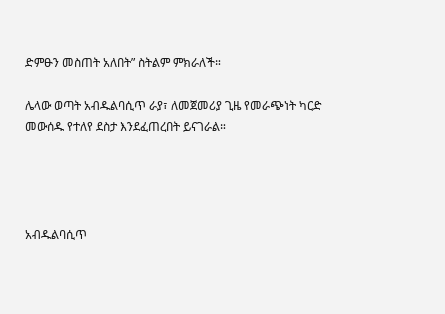ድምፁን መስጠት አለበት” ስትልም ምክራለች።

ሌላው ወጣት አብዱልባሲጥ ራያ፣ ለመጀመሪያ ጊዜ የመራጭነት ካርድ መውሰዱ የተለየ ደስታ እንደፈጠረበት ይናገራል።




አብዱልባሲጥ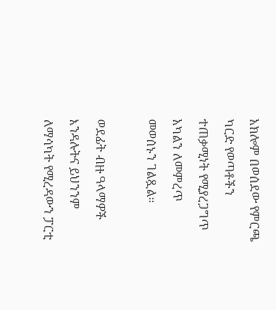አክሎም በወሰደው የምርጫ ካርድ የወጣቶችን ተጠቃሚነት የሚያረጋግጥ አካልን ለመምረጥ መወሰኑን ገልጿል።

ወደፊት ብዙ ዓላማዎች እንዳሉትና ይህንንም ለማሳካት የሚረዳውን ፓርቲ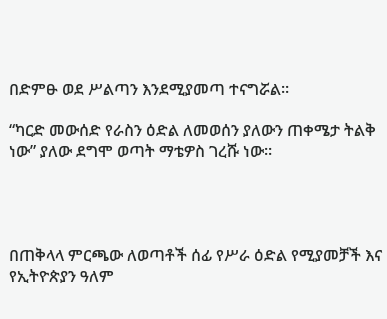በድምፁ ወደ ሥልጣን እንደሚያመጣ ተናግሯል።

“ካርድ መውሰድ የራስን ዕድል ለመወሰን ያለውን ጠቀሜታ ትልቅ ነው” ያለው ደግሞ ወጣት ማቴዎስ ገረሹ ነው።




በጠቅላላ ምርጫው ለወጣቶች ሰፊ የሥራ ዕድል የሚያመቻች እና የኢትዮጵያን ዓለም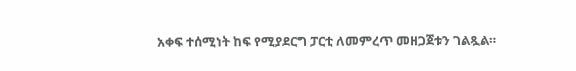አቀፍ ተሰሚነት ከፍ የሚያደርግ ፓርቲ ለመምረጥ መዘጋጀቱን ገልጿል።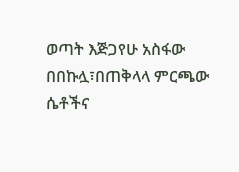ወጣት እጅጋየሁ አስፋው በበኩሏ፣በጠቅላላ ምርጫው ሴቶችና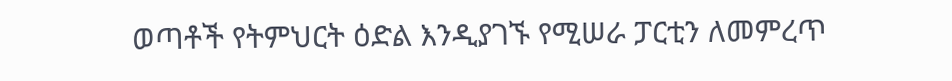ወጣቶች የትምህርት ዕድል እንዲያገኙ የሚሠራ ፓርቲን ለመምረጥ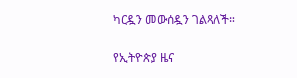ካርዷን መውሰዷን ገልጻለች።

የኢትዮጵያ ዜና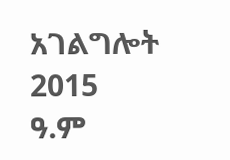አገልግሎት
2015
ዓ.ም